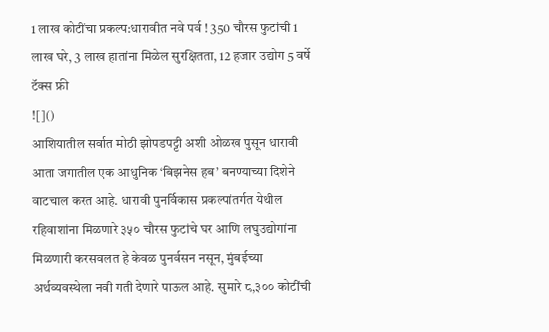1 लाख कोटींचा प्रकल्प:धारावीत नवे पर्व ! 350 चौरस फुटांची 1 लाख घरे, 3 लाख हातांना मिळेल सुरक्षितता, 12 हजार उद्योग 5 वर्षे टॅक्स फ्री
![]()
आशियातील सर्वात मोठी झोपडपट्टी अशी ओळख पुसून धारावी आता जगातील एक आधुनिक ‘बिझनेस हब’ बनण्याच्या दिशेने वाटचाल करत आहे. धारावी पुनर्विकास प्रकल्पांतर्गत येथील रहिवाशांना मिळणारे ३५० चौरस फुटांचे घर आणि लघुउद्योगांना मिळणारी करसवलत हे केवळ पुनर्वसन नसून, मुंबईच्या अर्थव्यवस्थेला नवी गती देणारे पाऊल आहे. सुमारे ८,३०० कोटींची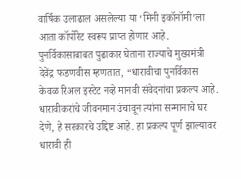वार्षिक उलाढाल असलेल्या या ‘मिनी इकॉनॉमी’ला आता कॉर्पोरेट स्वरूप प्राप्त होणार आहे. पुनर्विकासाबाबत पुढाकार घेताना राज्याचे मुख्यमंत्री देवेंद्र फडणवीस म्हणतात, “धारावीचा पुनर्विकास केवळ रिअल इस्टेट नव्हे मानवी संवेदनांचा प्रकल्प आहे. धारावीकरांचे जीवनमान उंचावून त्यांना सन्मानाचे घर देणे, हे सरकारचे उद्दिष्ट आहे. हा प्रकल्प पूर्ण झाल्यावर धारावी ही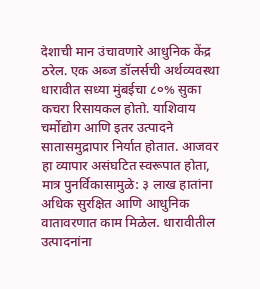देशाची मान उंचावणारे आधुनिक केंद्र ठरेल. एक अब्ज डॉलर्सची अर्थव्यवस्था धारावीत सध्या मुंबईचा ८०% सुका कचरा रिसायकल होतो. याशिवाय चर्मोद्योग आणि इतर उत्पादने सातासमुद्रापार निर्यात होतात. आजवर हा व्यापार असंघटित स्वरूपात होता, मात्र पुनर्विकासामुळे: ३ लाख हातांना अधिक सुरक्षित आणि आधुनिक वातावरणात काम मिळेल. धारावीतील उत्पादनांना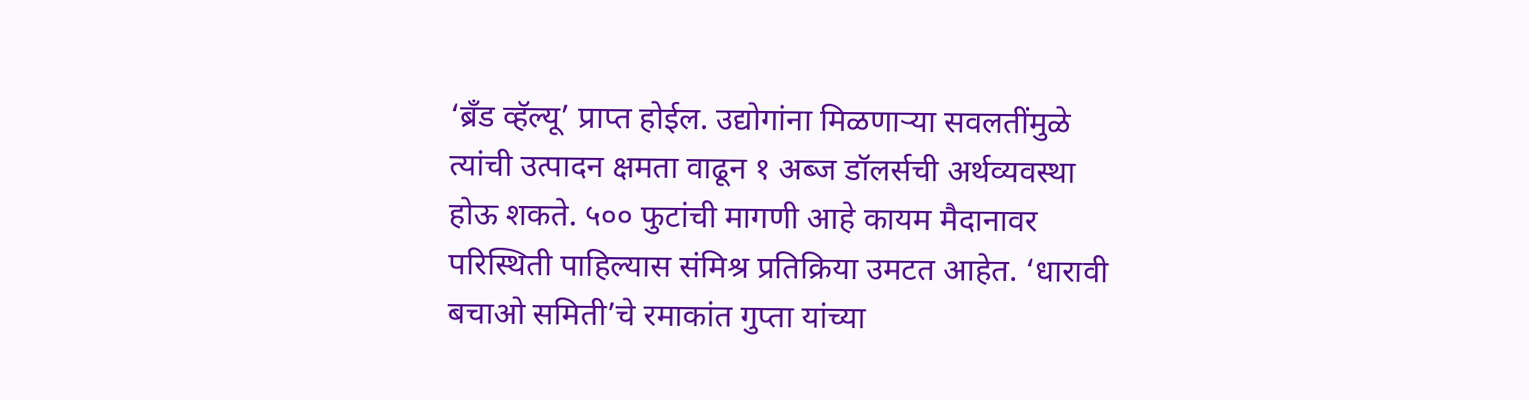‘ब्रँड व्हॅल्यू’ प्राप्त होईल. उद्योगांना मिळणाऱ्या सवलतींमुळे त्यांची उत्पादन क्षमता वाढून १ अब्ज डॉलर्सची अर्थव्यवस्था होऊ शकते. ५०० फुटांची मागणी आहे कायम मैदानावर परिस्थिती पाहिल्यास संमिश्र प्रतिक्रिया उमटत आहेत. ‘धारावी बचाओ समिती’चे रमाकांत गुप्ता यांच्या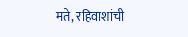मते, रहिवाशांची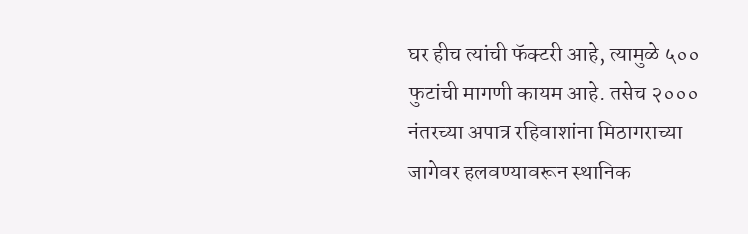घर हीच त्यांची फॅक्टरी आहे, त्यामुळे ५०० फुटांची मागणी कायम आहे. तसेच २००० नंतरच्या अपात्र रहिवाशांना मिठागराच्या जागेवर हलवण्यावरून स्थानिक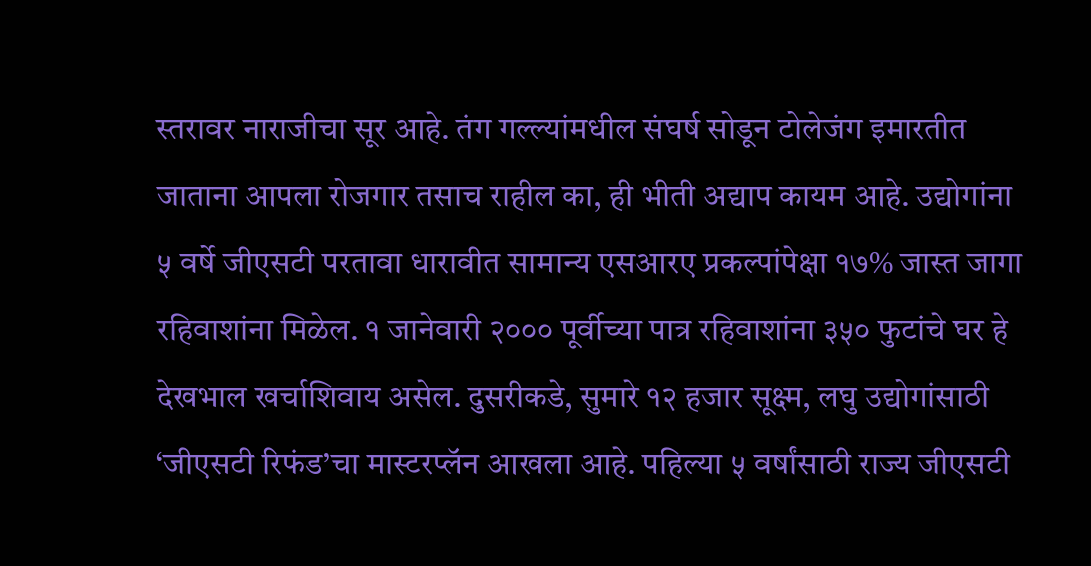स्तरावर नाराजीचा सूर आहे. तंग गल्ल्यांमधील संघर्ष सोडून टोलेजंग इमारतीत जाताना आपला रोजगार तसाच राहील का, ही भीती अद्याप कायम आहे. उद्योगांना ५ वर्षे जीएसटी परतावा धारावीत सामान्य एसआरए प्रकल्पांपेक्षा १७% जास्त जागा रहिवाशांना मिळेल. १ जानेवारी २००० पूर्वीच्या पात्र रहिवाशांना ३५० फुटांचे घर हे देखभाल खर्चाशिवाय असेल. दुसरीकडे, सुमारे १२ हजार सूक्ष्म, लघु उद्योगांसाठी ‘जीएसटी रिफंड’चा मास्टरप्लॅन आखला आहे. पहिल्या ५ वर्षांसाठी राज्य जीएसटी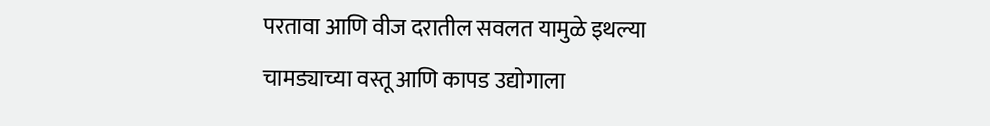परतावा आणि वीज दरातील सवलत यामुळे इथल्या चामड्याच्या वस्तू आणि कापड उद्योगाला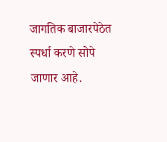जागतिक बाजारपेठेत स्पर्धा करणे सोपे जाणार आहे.